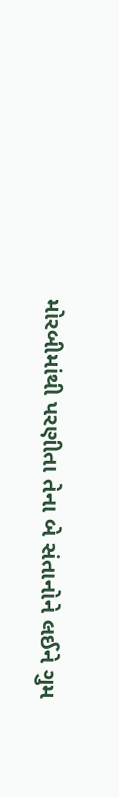મોરબીમાંથી પરણીતા તેના બે સંતાનોને લઈને ગુમ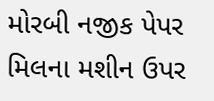મોરબી નજીક પેપર મિલના મશીન ઉપર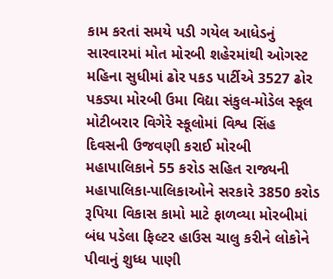કામ કરતાં સમયે પડી ગયેલ આધેડનું સારવારમાં મોત મોરબી શહેરમાંથી ઓગસ્ટ મહિના સુધીમાં ઢોર પકડ પાર્ટીએ 3527 ઢોર પકડ્યા મોરબી ઉમા વિદ્યા સંકુલ-મોડેલ સ્કૂલ મોટીબરાર વિગેરે સ્કૂલોમાં વિશ્વ સિંહ દિવસની ઉજવણી કરાઈ મોરબી મહાપાલિકાને 55 કરોડ સહિત રાજ્યની મહાપાલિકા-પાલિકાઓને સરકારે 3850 કરોડ રૂપિયા વિકાસ કામો માટે ફાળવ્યા મોરબીમાં બંધ પડેલા ફિલ્ટર હાઉસ ચાલુ કરીને લોકોને પીવાનું શુધ્ધ પાણી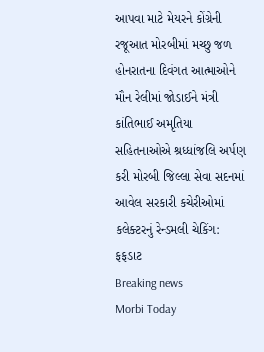આપવા માટે મેયરને કોંગ્રેની રજૂઆત મોરબીમાં મચ્છુ જળ હોનરાતના દિવંગત આત્માઓને મૌન રેલીમાં જોડાઈને મંત્રી કાંતિભાઈ અમૃતિયા સહિતનાઓએ શ્રધ્ધાંજલિ અર્પણ કરી મોરબી જિલ્લા સેવા સદનમાં આવેલ સરકારી કચેરીઓમાં કલેક્ટરનું રેન્ડમલી ચેકિંગ: ફફડાટ
Breaking news
Morbi Today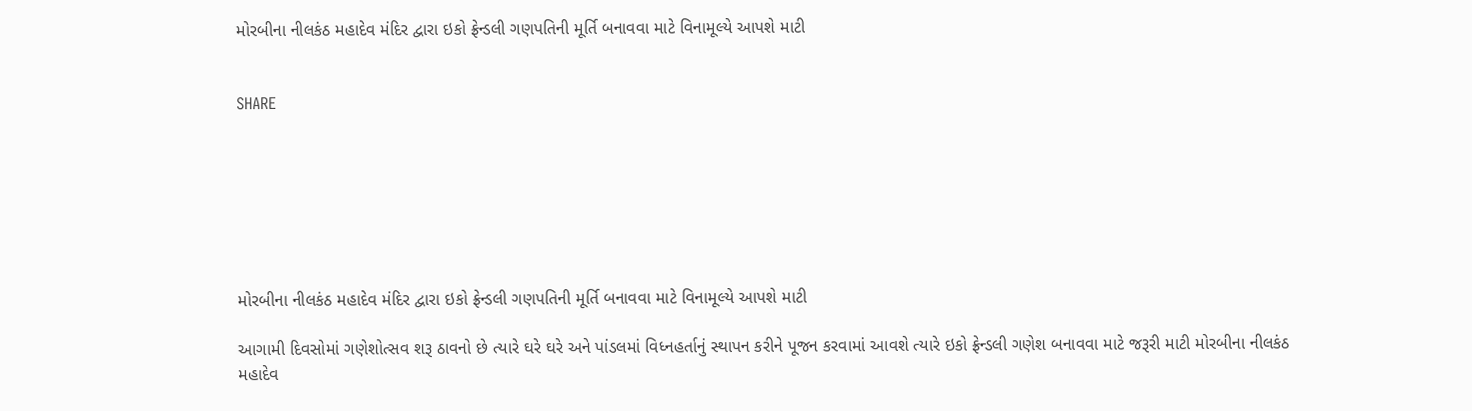મોરબીના નીલકંઠ મહાદેવ મંદિર દ્વારા ઇકો ફ્રેન્ડલી ગણપતિની મૂર્તિ બનાવવા માટે વિનામૂલ્યે આપશે માટી


SHARE







મોરબીના નીલકંઠ મહાદેવ મંદિર દ્વારા ઇકો ફ્રેન્ડલી ગણપતિની મૂર્તિ બનાવવા માટે વિનામૂલ્યે આપશે માટી

આગામી દિવસોમાં ગણેશોત્સવ શરૂ ઠાવનો છે ત્યારે ઘરે ઘરે અને પાંડલમાં વિધ્નહર્તાનું સ્થાપન કરીને પૂજન કરવામાં આવશે ત્યારે ઇકો ફ્રેન્ડલી ગણેશ બનાવવા માટે જરૂરી માટી મોરબીના નીલકંઠ મહાદેવ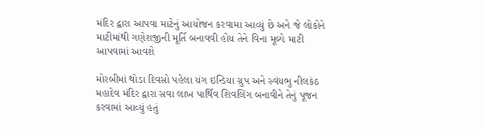મંદિર દ્વારા આપવા માટેનું આયોજન કરવામા આવ્યું છે અને જે લોકોને માટીમાંથી ગણેશજીની મૂર્તિ બનાવવી હોય તેને વિના મૂલ્યે માટી આપવામાં આવશે

મોરબીમાં થોડા દિવસો પહેલા યંગ ઇન્ડિયા ગ્રુપ અને સ્વંયભુ નીલકંઠ મહાદેવ મંદિર દ્વારા સવા લાખ પાર્થિવ શિવલિંગ બનાવીને તેનું પૂજન કરવામાં આવ્યું હતું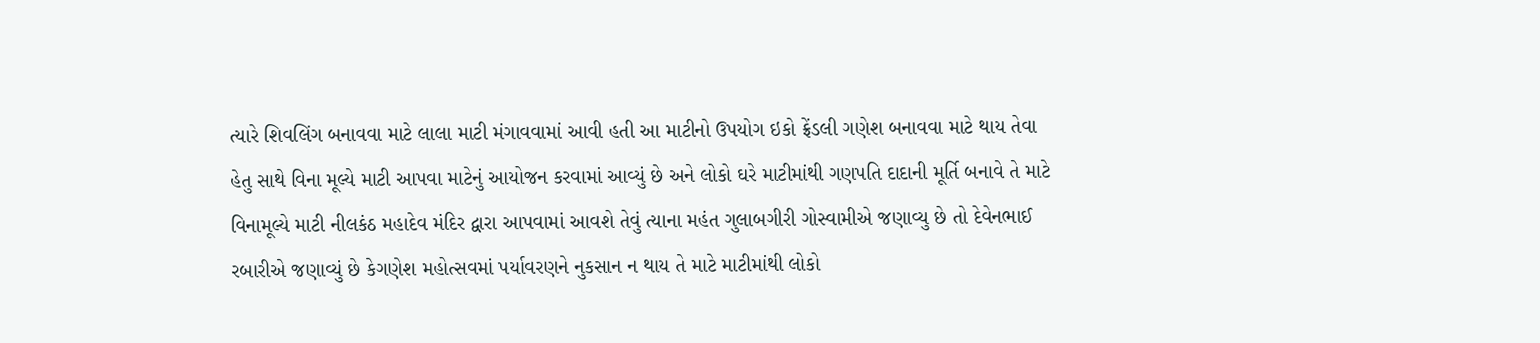ત્યારે શિવલિંગ બનાવવા માટે લાલા માટી મંગાવવામાં આવી હતી આ માટીનો ઉપયોગ ઇકો ફ્રેંડલી ગણેશ બનાવવા માટે થાય તેવા હેતુ સાથે વિના મૂલ્યે માટી આપવા માટેનું આયોજન કરવામાં આવ્યું છે અને લોકો ઘરે માટીમાંથી ગણપતિ દાદાની મૂર્તિ બનાવે તે માટે વિનામૂલ્યે માટી નીલકંઠ મહાદેવ મંદિર દ્વારા આપવામાં આવશે તેવું ત્યાના મહંત ગુલાબગીરી ગોસ્વામીએ જણાવ્યુ છે તો દેવેનભાઈ રબારીએ જણાવ્યું છે કેગણેશ મહોત્સવમાં પર્યાવરણને નુકસાન ન થાય તે માટે માટીમાંથી લોકો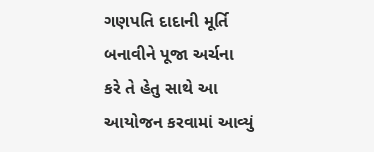ગણપતિ દાદાની મૂર્તિ બનાવીને પૂજા અર્ચના કરે તે હેતુ સાથે આ આયોજન કરવામાં આવ્યું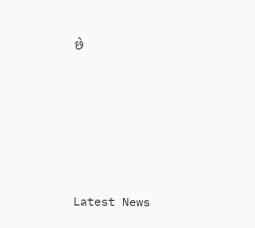છે






Latest News